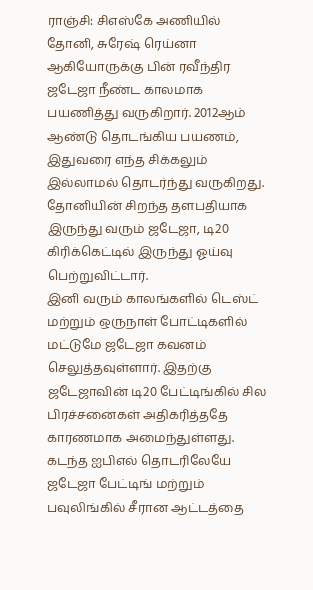ராஞ்சி: சிஎஸ்கே அணியில் தோனி, சுரேஷ் ரெய்னா ஆகியோருக்கு பின் ரவீந்திர ஜடேஜா நீண்ட காலமாக பயணித்து வருகிறார். 2012ஆம் ஆண்டு தொடங்கிய பயணம், இதுவரை எந்த சிக்கலும் இல்லாமல் தொடர்ந்து வருகிறது. தோனியின் சிறந்த தளபதியாக இருந்து வரும் ஜடேஜா, டி20 கிரிக்கெட்டில் இருந்து ஓய்வு பெற்றுவிட்டார்.
இனி வரும் காலங்களில் டெஸ்ட் மற்றும் ஒருநாள் போட்டிகளில் மட்டுமே ஜடேஜா கவனம் செலுத்தவுள்ளார். இதற்கு ஜடேஜாவின் டி20 பேட்டிங்கில் சில பிரச்சனைகள் அதிகரித்ததே காரணமாக அமைந்துள்ளது. கடந்த ஐபிஎல் தொடரிலேயே ஜடேஜா பேட்டிங் மற்றும் பவுலிங்கில் சீரான ஆட்டத்தை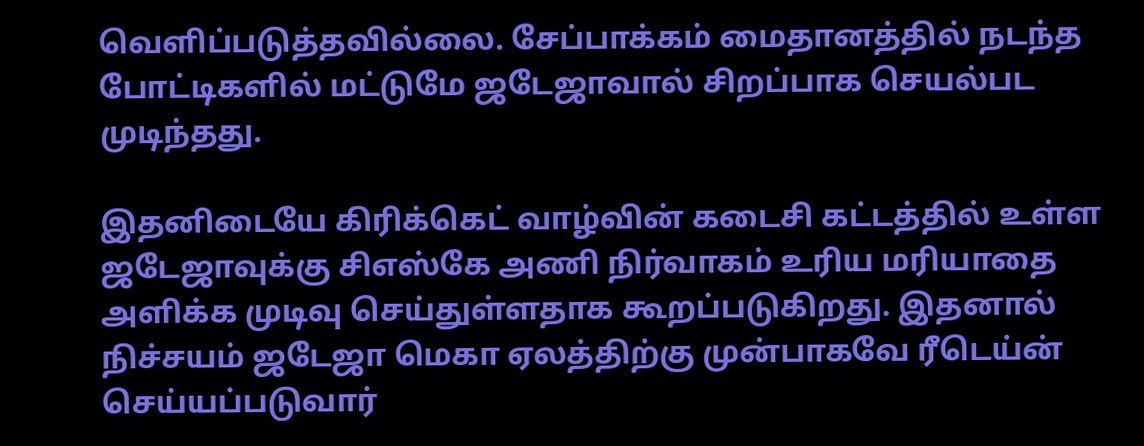வெளிப்படுத்தவில்லை. சேப்பாக்கம் மைதானத்தில் நடந்த போட்டிகளில் மட்டுமே ஜடேஜாவால் சிறப்பாக செயல்பட முடிந்தது.

இதனிடையே கிரிக்கெட் வாழ்வின் கடைசி கட்டத்தில் உள்ள ஜடேஜாவுக்கு சிஎஸ்கே அணி நிர்வாகம் உரிய மரியாதை அளிக்க முடிவு செய்துள்ளதாக கூறப்படுகிறது. இதனால் நிச்சயம் ஜடேஜா மெகா ஏலத்திற்கு முன்பாகவே ரீடெய்ன் செய்யப்படுவார்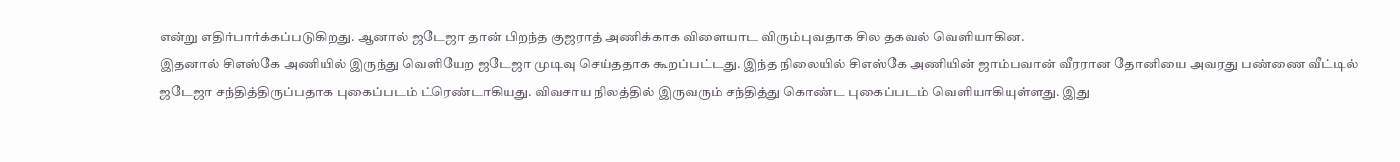என்று எதிர்பார்க்கப்படுகிறது. ஆனால் ஜடேஜா தான் பிறந்த குஜராத் அணிக்காக விளையாட விரும்புவதாக சில தகவல் வெளியாகின.
இதனால் சிஎஸ்கே அணியில் இருந்து வெளியேற ஜடேஜா முடிவு செய்ததாக கூறப்பட்டது. இந்த நிலையில் சிஎஸ்கே அணியின் ஜாம்பவான் வீரரான தோனியை அவரது பண்ணை வீட்டில் ஜடேஜா சந்தித்திருப்பதாக புகைப்படம் ட்ரெண்டாகியது. விவசாய நிலத்தில் இருவரும் சந்தித்து கொண்ட புகைப்படம் வெளியாகியுள்ளது. இது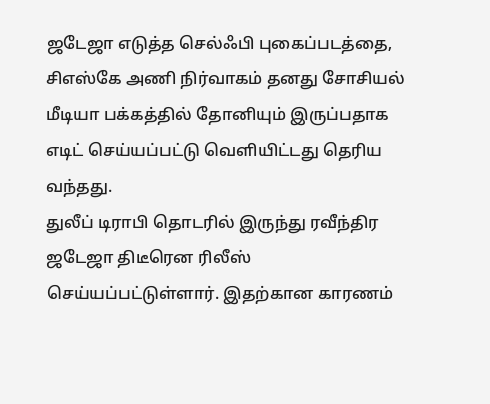ஜடேஜா எடுத்த செல்ஃபி புகைப்படத்தை, சிஎஸ்கே அணி நிர்வாகம் தனது சோசியல் மீடியா பக்கத்தில் தோனியும் இருப்பதாக எடிட் செய்யப்பட்டு வெளியிட்டது தெரிய வந்தது.
துலீப் டிராபி தொடரில் இருந்து ரவீந்திர ஜடேஜா திடீரென ரிலீஸ் செய்யப்பட்டுள்ளார். இதற்கான காரணம்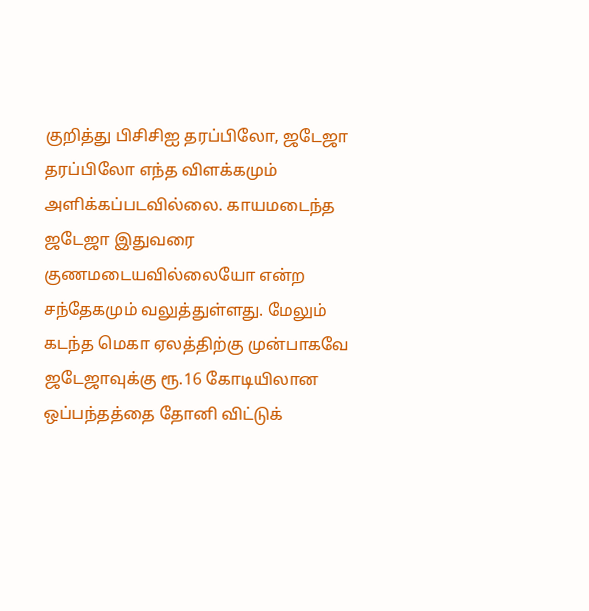குறித்து பிசிசிஐ தரப்பிலோ, ஜடேஜா தரப்பிலோ எந்த விளக்கமும் அளிக்கப்படவில்லை. காயமடைந்த ஜடேஜா இதுவரை குணமடையவில்லையோ என்ற சந்தேகமும் வலுத்துள்ளது. மேலும் கடந்த மெகா ஏலத்திற்கு முன்பாகவே ஜடேஜாவுக்கு ரூ.16 கோடியிலான ஒப்பந்தத்தை தோனி விட்டுக்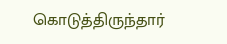கொடுத்திருந்தார்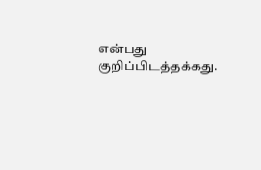என்பது குறிப்பிடத்தக்கது.